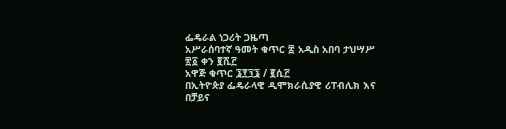ፌዴራል ነጋሪት ጋዜጣ
አሥራሰባተኛ ዓመት ቁጥር ፰ አዲስ አበባ ታህሣሥ ፳፩ ቀን ፪ሺ፫
አዋጅ ቁጥር ፮፻፺፮ / ፪ሲ፫
በኢትዮጵያ ፌዴራላዊ ዲሞክራሲያዊ ሪፐብሊክ እና በቻይና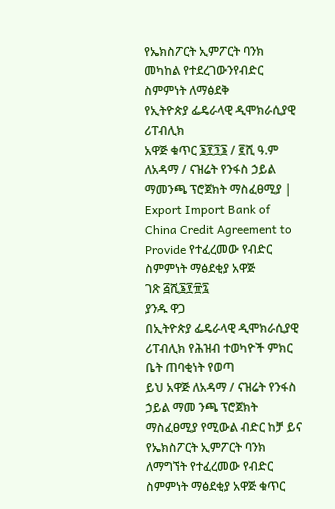የኤክስፖርት ኢምፖርት ባንክ መካከል የተደረገውንየብድር ስምምነት ለማፅደቅ
የኢትዮጵያ ፌዴራላዊ ዲሞክራሲያዊ ሪፐብሊክ
አዋጅ ቁጥር ፮፻፺፮ / ፪ሺ ዓ.ም
ለአዳማ / ናዝሬት የንፋስ ኃይል ማመንጫ ፕሮጀክት ማስፈፀሚያ | Export Import Bank of China Credit Agreement to Provide የተፈረመው የብድር ስምምነት ማፅደቂያ አዋጅ
ገጽ ፭ሺ፮፻፹፯
ያንዱ ዋጋ
በኢትዮጵያ ፌዴራላዊ ዲሞክራሲያዊ ሪፐብሊክ የሕዝብ ተወካዮች ምክር ቤት ጠባቂነት የወጣ
ይህ አዋጅ ለአዳማ / ናዝሬት የንፋስ ኃይል ማመ ንጫ ፕሮጀክት ማስፈፀሚያ የሚውል ብድር ከቻ ይና የኤክስፖርት ኢምፖርት ባንክ ለማግኘት የተፈረመው የብድር ስምምነት ማፅደቂያ አዋጅ ቁጥር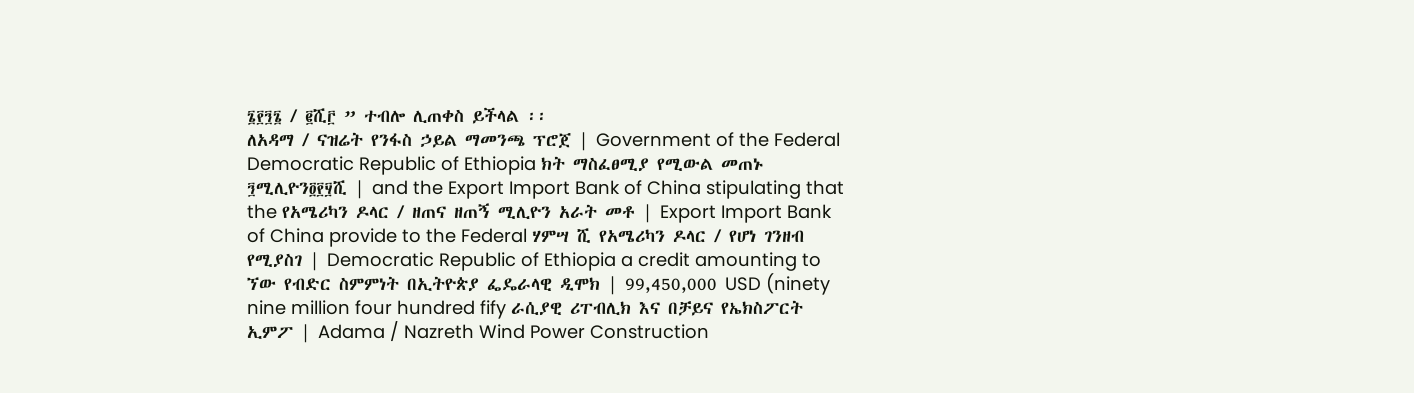፮፻፺፮ / ፪ሺ፫ ” ተብሎ ሊጠቀስ ይችላል ፡፡
ለአዳማ / ናዝሬት የንፋስ ኃይል ማመንጫ ፕሮጀ | Government of the Federal Democratic Republic of Ethiopia ክት ማስፈፀሚያ የሚውል መጠኑ ፺ሚሊዮን፬፻፶ሺ | and the Export Import Bank of China stipulating that the የአሜሪካን ዶላር / ዘጠና ዘጠኝ ሚሊዮን አራት መቶ | Export Import Bank of China provide to the Federal ሃምሣ ሺ የአሜሪካን ዶላር / የሆነ ገንዘብ የሚያስገ | Democratic Republic of Ethiopia a credit amounting to ኘው የብድር ስምምነት በኢትዮጵያ ፌዴራላዊ ዲሞክ | 99,450,000 USD (ninety nine million four hundred fify ራሲያዊ ሪፐብሊክ እና በቻይና የኤክስፖርት ኢምፖ | Adama / Nazreth Wind Power Construction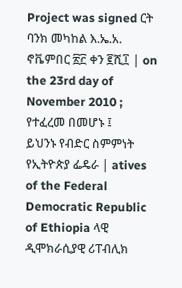Project was signed ርት ባንክ መካከል እ.ኤ.አ. ኖቬምበር ፳፫ ቀን ፪ሺ፲ | on the 23rd day of November 2010 ;
የተፈረመ በመሆኑ ፤
ይህንኑ የብድር ስምምነት የኢትዮጵያ ፌዴራ | atives of the Federal Democratic Republic of Ethiopia ላዊ ዲሞክራሲያዊ ሪፐብሊክ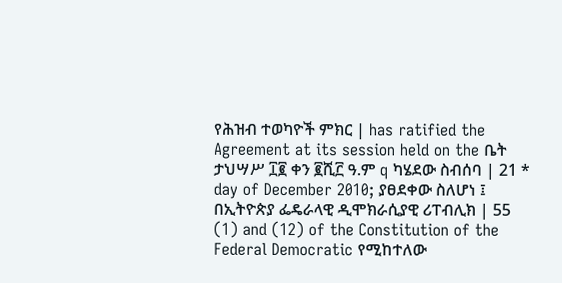የሕዝብ ተወካዮች ምክር | has ratified the Agreement at its session held on the ቤት ታህሣሥ ፲፪ ቀን ፪ሺ፫ ዓ.ም q ካሄደው ስብሰባ | 21 * day of December 2010; ያፀደቀው ስለሆነ ፤
በኢትዮጵያ ፌዴራላዊ ዲሞክራሲያዊ ሪፐብሊክ | 55 (1) and (12) of the Constitution of the Federal Democratic የሚከተለው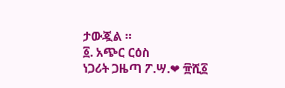ታውጇል ።
፩. አጭር ርዕስ
ነጋሪት ጋዜጣ ፖ.ሣ.❤ ፹ሺ፩